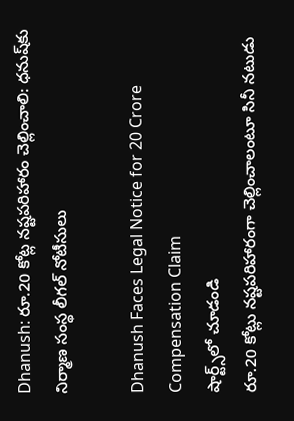Dhanush: రూ.20 కోట్ల నష్టపరిహారం చెల్లించాలి: ధనుష్‌కు నిర్మాణ సంస్థ లీగల్ నోటీసులు

Dhanush Faces Legal Notice for 20 Crore Compensation Claim
షార్ట్స్‌లో చూడండి
రూ.20 కోట్లు నష్టపరిహారంగా చెల్లించాలంటూ సినీ నటుడు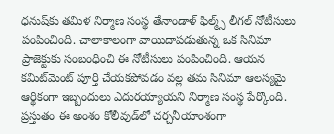ధనుష్‌కు తమిళ నిర్మాణ సంస్థ తేనాండాళ్ ఫిల్మ్స్ లీగల్ నోటీసులు పంపించింది. చాలాకాలంగా వాయిదాపడుతున్న ఒక సినిమా ప్రాజెక్టుకు సంబంధించి ఈ నోటీసులు పంపించింది. ఆయన కమిట్‌మెంట్ పూర్తి చేయకపోవడం వల్ల తమ సినిమా ఆలస్యమై ఆర్థికంగా ఇబ్బందులు ఎదురయ్యాయని నిర్మాణ సంస్థ పేర్కొంది. ప్రస్తుతం ఈ అంశం కోలీవుడ్‌లో చర్చనీయాంశంగా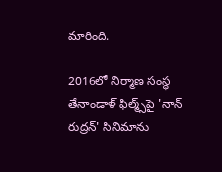మారింది.

2016లో నిర్మాణ సంస్థ తేనాండాళ్ ఫిల్మ్స్‌పై 'నాన్ రుద్రన్' సినిమాను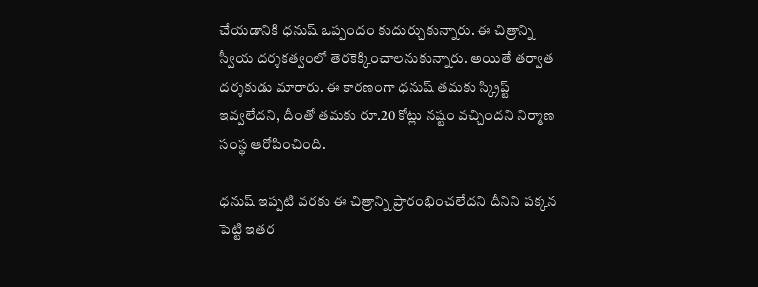చేయడానికి ధనుష్ ఒప్పందం కుదుర్చుకున్నారు. ఈ చిత్రాన్ని స్వీయ దర్శకత్వంలో తెరకెక్కించాలనుకున్నారు. అయితే తర్వాత దర్శకుడు మారారు. ఈ కారణంగా ధనుష్ తమకు స్క్రిప్ట్ ఇవ్వలేదని, దీంతో తమకు రూ.20 కోట్లు నష్టం వచ్చిందని నిర్మాణ సంస్థ ఆరోపించింది.

ధనుష్ ఇప్పటి వరకు ఈ చిత్రాన్ని ప్రారంభించలేదని దీనిని పక్కన పెట్టి ఇతర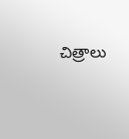చిత్రాలు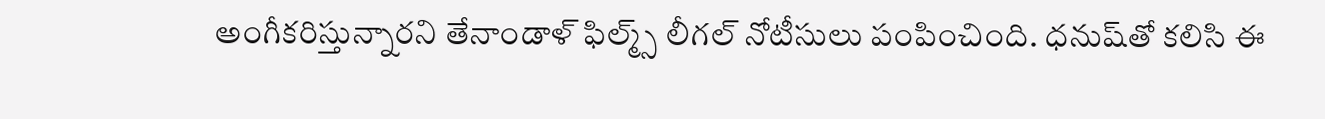అంగీకరిస్తున్నారని తేనాండాళ్ ఫిల్మ్స్ లీగల్ నోటీసులు పంపించింది. ధనుష్‌తో కలిసి ఈ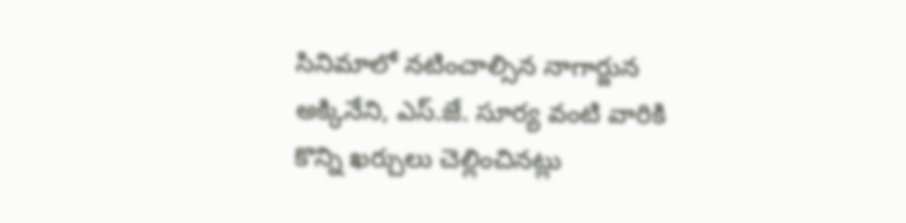సినిమాలో నటించాల్సిన నాగార్జున అక్కినేని, ఎస్.జే. సూర్య వంటి వారికి కొన్ని ఖర్చులు చెల్లించినట్లు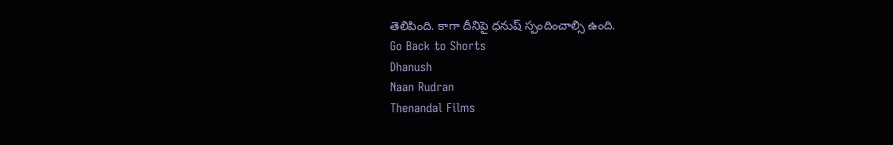తెలిపింది. కాగా దీనిపై ధనుష్ స్పందించాల్సి ఉంది.
Go Back to Shorts
Dhanush
Naan Rudran
Thenandal Films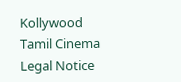Kollywood
Tamil Cinema
Legal Notice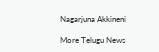Nagarjuna Akkineni

More Telugu News